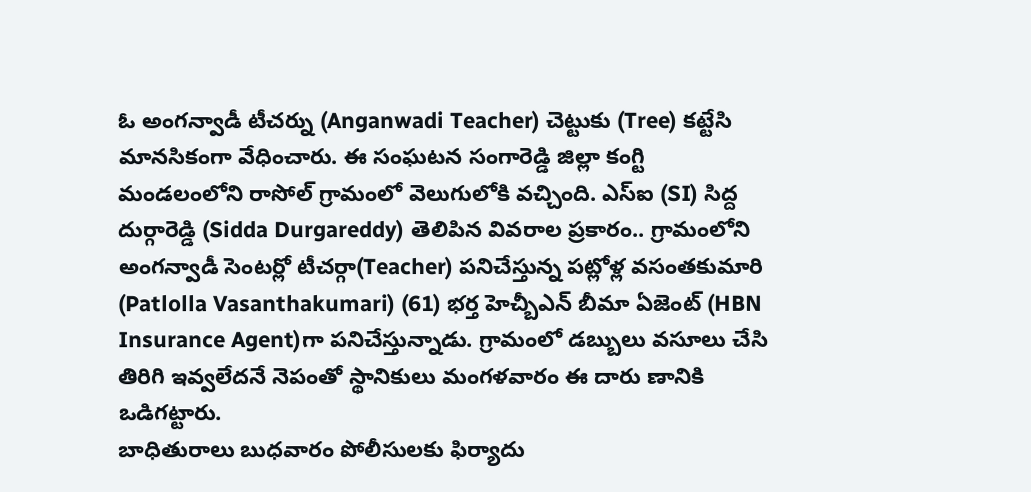ఓ అంగన్వాడీ టీచర్ను (Anganwadi Teacher) చెట్టుకు (Tree) కట్టేసి మానసికంగా వేధించారు. ఈ సంఘటన సంగారెడ్డి జిల్లా కంగ్టి మండలంలోని రాసోల్ గ్రామంలో వెలుగులోకి వచ్చింది. ఎస్ఐ (SI) సిద్ద దుర్గారెడ్డి (Sidda Durgareddy) తెలిపిన వివరాల ప్రకారం.. గ్రామంలోని అంగన్వాడీ సెంటర్లో టీచర్గా(Teacher) పనిచేస్తున్న పట్లోళ్ల వసంతకుమారి (Patlolla Vasanthakumari) (61) భర్త హెచ్బీఎన్ బీమా ఏజెంట్ (HBN Insurance Agent)గా పనిచేస్తున్నాడు. గ్రామంలో డబ్బులు వసూలు చేసి తిరిగి ఇవ్వలేదనే నెపంతో స్థానికులు మంగళవారం ఈ దారు ణానికి ఒడిగట్టారు.
బాధితురాలు బుధవారం పోలీసులకు ఫిర్యాదు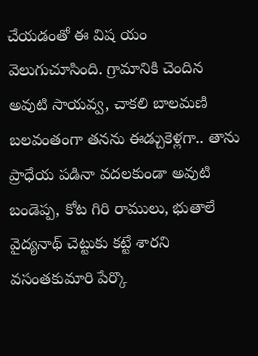చేయడంతో ఈ విష యం వెలుగుచూసింది. గ్రామానికి చెందిన అవుటి సాయవ్వ, చాకలి బాలమణి బలవంతంగా తనను ఈడ్చుకెళ్లగా.. తాను ప్రాధేయ పడినా వదలకుండా అవుటి బండెప్ప, కోట గిరి రాములు, భుతాలే వైద్యనాథ్ చెట్టుకు కట్టే శారని వసంతకుమారి పేర్కొ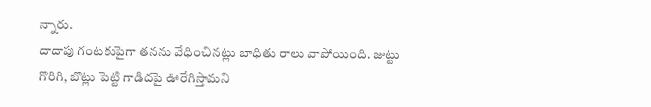న్నారు.
దాదాపు గంటకుపైగా తనను వేధించినట్లు బాధితు రాలు వాపోయింది. జుట్టు గొరిగి, బొట్లు పెట్టి గాడిదపై ఊరేగిస్తామని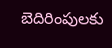బెదిరింపులకు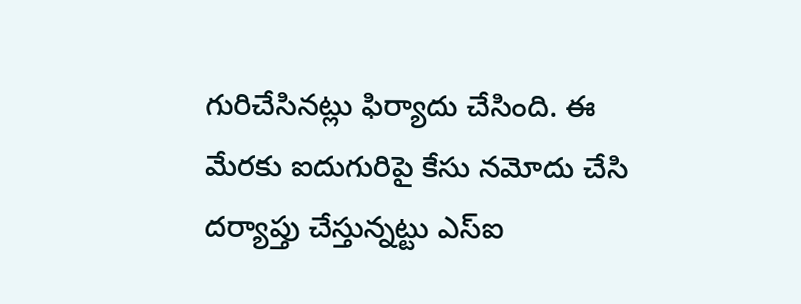గురిచేసినట్లు ఫిర్యాదు చేసింది. ఈ మేరకు ఐదుగురిపై కేసు నమోదు చేసి దర్యాప్తు చేస్తున్నట్టు ఎస్ఐ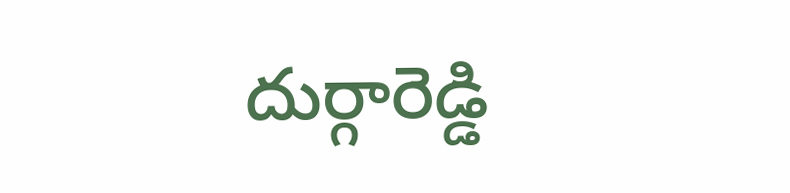దుర్గారెడ్డి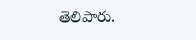తెలిపారు.